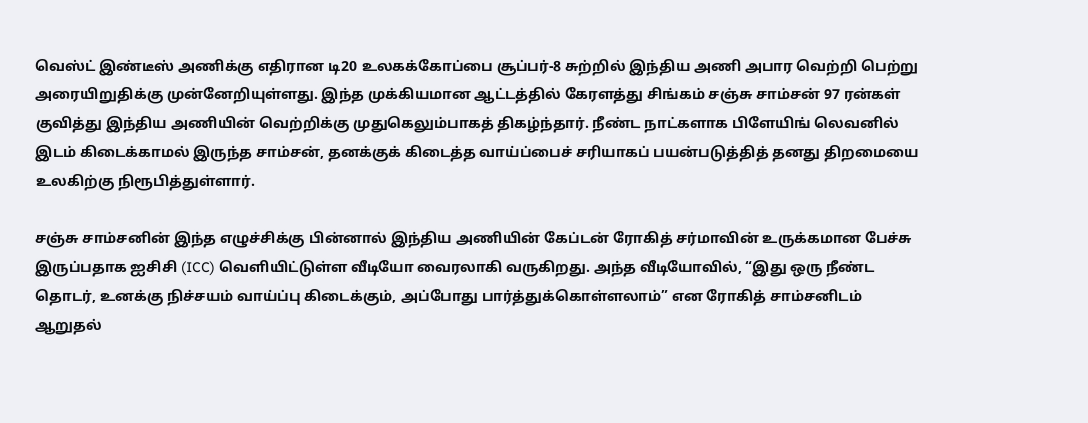வெஸ்ட் இண்டீஸ் அணிக்கு எதிரான டி20 உலகக்கோப்பை சூப்பர்-8 சுற்றில் இந்திய அணி அபார வெற்றி பெற்று அரையிறுதிக்கு முன்னேறியுள்ளது. இந்த முக்கியமான ஆட்டத்தில் கேரளத்து சிங்கம் சஞ்சு சாம்சன் 97 ரன்கள் குவித்து இந்திய அணியின் வெற்றிக்கு முதுகெலும்பாகத் திகழ்ந்தார். நீண்ட நாட்களாக பிளேயிங் லெவனில் இடம் கிடைக்காமல் இருந்த சாம்சன், தனக்குக் கிடைத்த வாய்ப்பைச் சரியாகப் பயன்படுத்தித் தனது திறமையை உலகிற்கு நிரூபித்துள்ளார்.

சஞ்சு சாம்சனின் இந்த எழுச்சிக்கு பின்னால் இந்திய அணியின் கேப்டன் ரோகித் சர்மாவின் உருக்கமான பேச்சு இருப்பதாக ஐசிசி (ICC) வெளியிட்டுள்ள வீடியோ வைரலாகி வருகிறது. அந்த வீடியோவில், “இது ஒரு நீண்ட தொடர், உனக்கு நிச்சயம் வாய்ப்பு கிடைக்கும், அப்போது பார்த்துக்கொள்ளலாம்” என ரோகித் சாம்சனிடம் ஆறுதல்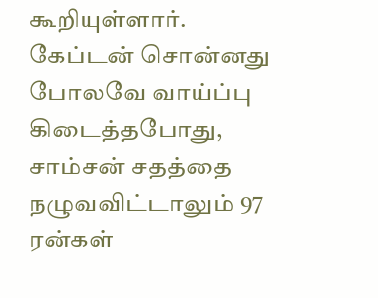கூறியுள்ளார். கேப்டன் சொன்னது போலவே வாய்ப்பு கிடைத்தபோது, சாம்சன் சதத்தை நழுவவிட்டாலும் 97 ரன்கள்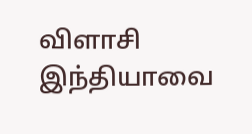விளாசி இந்தியாவை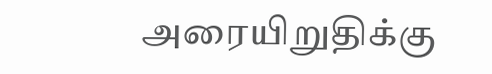அரையிறுதிக்கு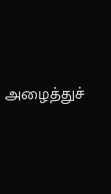அழைத்துச்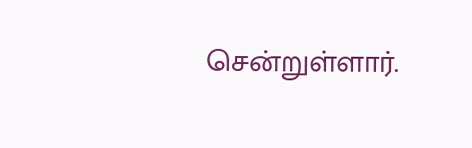சென்றுள்ளார்.